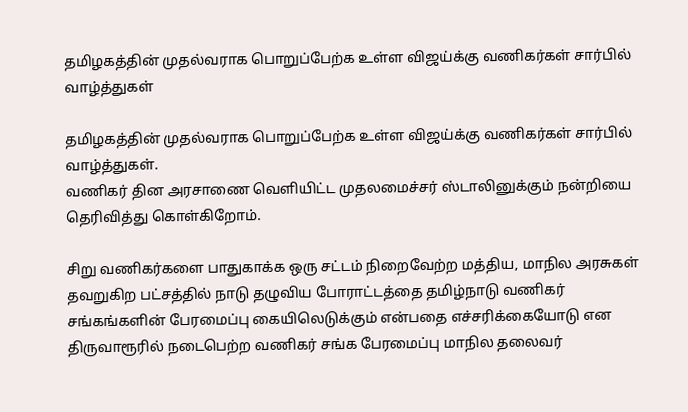தமிழகத்தின் முதல்வராக பொறுப்பேற்க உள்ள விஜய்க்கு வணிகர்கள் சார்பில் வாழ்த்துகள்

தமிழகத்தின் முதல்வராக பொறுப்பேற்க உள்ள விஜய்க்கு வணிகர்கள் சார்பில் வாழ்த்துகள்.
வணிகர் தின அரசாணை வெளியிட்ட முதலமைச்சர் ஸ்டாலினுக்கும் நன்றியை தெரிவித்து கொள்கிறோம்.

சிறு வணிகர்களை பாதுகாக்க ஒரு சட்டம் நிறைவேற்ற மத்திய, மாநில அரசுகள் தவறுகிற பட்சத்தில் நாடு தழுவிய போராட்டத்தை தமிழ்நாடு வணிகர் சங்கங்களின் பேரமைப்பு கையிலெடுக்கும் என்பதை எச்சரிக்கையோடு என திருவாரூரில் நடைபெற்ற வணிகர் சங்க பேரமைப்பு மாநில தலைவர்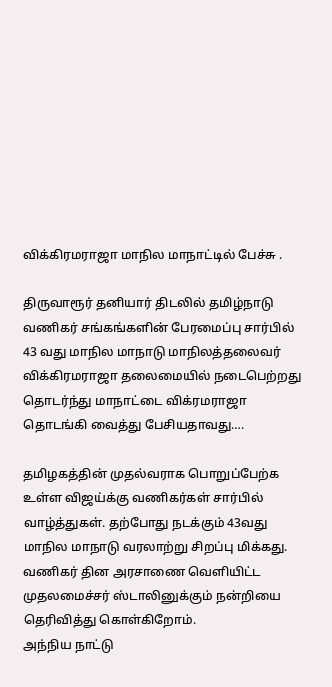விக்கிரமராஜா மாநில மாநாட்டில் பேச்சு .

திருவாரூர் தனியார் திடலில் தமிழ்நாடு வணிகர் சங்கங்களின் பேரமைப்பு சார்பில் 43 வது மாநில மாநாடு மாநிலத்தலைவர் விக்கிரமராஜா தலைமையில் நடைபெற்றது தொடர்ந்து மாநாட்டை விக்ரமராஜா தொடங்கி வைத்து பேசியதாவது….

தமிழகத்தின் முதல்வராக பொறுப்பேற்க உள்ள விஜய்க்கு வணிகர்கள் சார்பில் வாழ்த்துகள். தற்போது நடக்கும் 43வது மாநில மாநாடு வரலாற்று சிறப்பு மிக்கது.
வணிகர் தின அரசாணை வெளியிட்ட முதலமைச்சர் ஸ்டாலினுக்கும் நன்றியை தெரிவித்து கொள்கிறோம்.
அந்நிய நாட்டு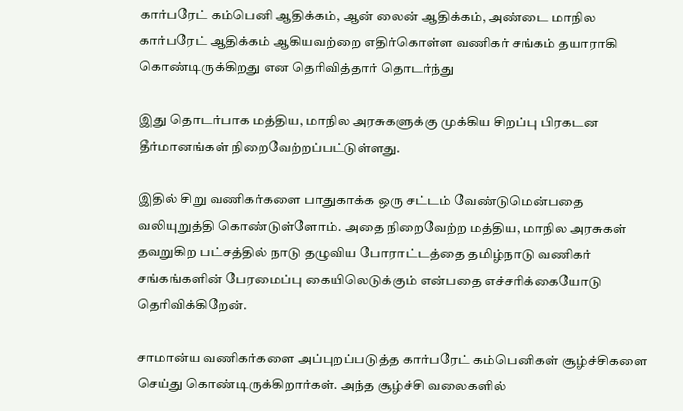கார்பரேட் கம்பெனி ஆதிக்கம், ஆன் லைன் ஆதிக்கம், அண்டை மாநில கார்பரேட் ஆதிக்கம் ஆகியவற்றை எதிர்கொள்ள வணிகர் சங்கம் தயாராகி கொண்டிருக்கிறது என தெரிவித்தார் தொடர்ந்து

இது தொடர்பாக மத்திய, மாநில அரசுகளுக்கு முக்கிய சிறப்பு பிரகடன தீர்மானங்கள் நிறைவேற்றப்பட்டுள்ளது.

இதில் சிறு வணிகர்களை பாதுகாக்க ஒரு சட்டம் வேண்டுமென்பதை வலியுறுத்தி கொண்டுள்ளோம். அதை நிறைவேற்ற மத்திய, மாநில அரசுகள் தவறுகிற பட்சத்தில் நாடு தழுவிய போராட்டத்தை தமிழ்நாடு வணிகர் சங்கங்களின் பேரமைப்பு கையிலெடுக்கும் என்பதை எச்சரிக்கையோடு தெரிவிக்கிறேன்.

சாமான்ய வணிகர்களை அப்புறப்படுத்த கார்பரேட் கம்பெனிகள் சூழ்ச்சிகளை செய்து கொண்டிருக்கிறார்கள். அந்த சூழ்ச்சி வலைகளில்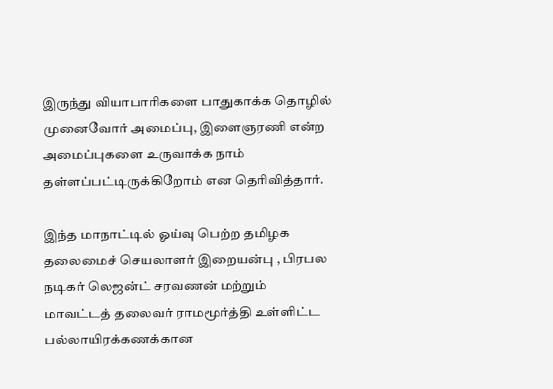இருந்து வியாபாரிகளை பாதுகாக்க தொழில் முனைவோர் அமைப்பு, இளைஞரணி என்ற அமைப்புகளை உருவாக்க நாம் தள்ளப்பட்டிருக்கிறோம் என தெரிவித்தார்.

இந்த மாநாட்டில் ஓய்வு பெற்ற தமிழக தலைமைச் செயலாளர் இறையன்பு , பிரபல நடிகர் லெஜன்ட் சரவணன் மற்றும் மாவட்டத் தலைவர் ராமமூர்த்தி உள்ளிட்ட பல்லாயிரக்கணக்கான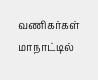வணிகர்கள் மாநாட்டில்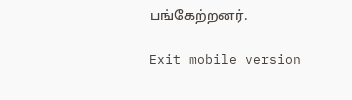பங்கேற்றனர்.

Exit mobile version